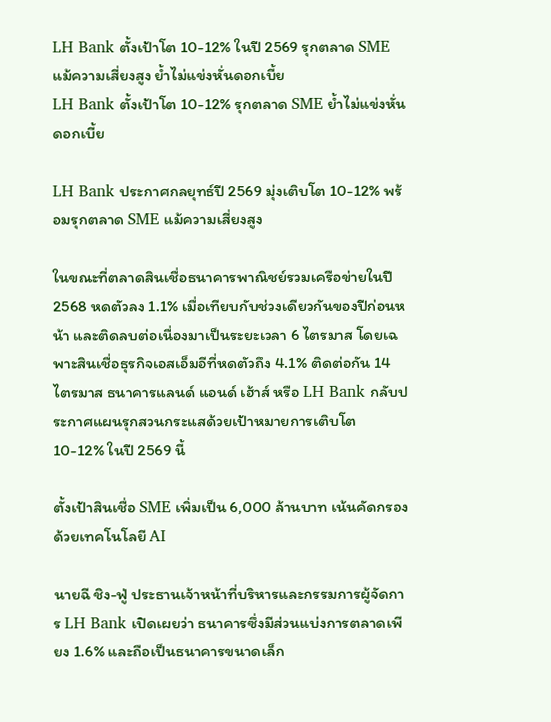LH Bank ตั้งเป้าโต 10-12% ในปี 2569 รุกตลาด SME แม้ความเสี่ยงสูง ย้ำไม่แข่งหั่นดอกเบี้ย
LH Bank ตั้งเป้าโต 10-12% รุกตลาด SME ย้ำไม่แข่งหั่นดอกเบี้ย

LH Bank ประกาศกลยุทธ์ปี 2569 มุ่งเติบโต 10-12% พร้อมรุกตลาด SME แม้ความเสี่ยงสูง

ในขณะที่ตลาดสินเชื่อธนาคารพาณิชย์รวมเครือข่ายในปี 2568 หดตัวลง 1.1% เมื่อเทียบกับช่วงเดียวกันของปีก่อนหน้า และติดลบต่อเนื่องมาเป็นระยะเวลา 6 ไตรมาส โดยเฉพาะสินเชื่อธุรกิจเอสเอ็มอีที่หดตัวถึง 4.1% ติดต่อกัน 14 ไตรมาส ธนาคารแลนด์ แอนด์ เฮ้าส์ หรือ LH Bank กลับประกาศแผนรุกสวนกระแสด้วยเป้าหมายการเติบโต 10-12% ในปี 2569 นี้

ตั้งเป้าสินเชื่อ SME เพิ่มเป็น 6,000 ล้านบาท เน้นคัดกรองด้วยเทคโนโลยี AI

นายฉี ชิง-ฟู่ ประธานเจ้าหน้าที่บริหารและกรรมการผู้จัดการ LH Bank เปิดเผยว่า ธนาคารซึ่งมีส่วนแบ่งการตลาดเพียง 1.6% และถือเป็นธนาคารขนาดเล็ก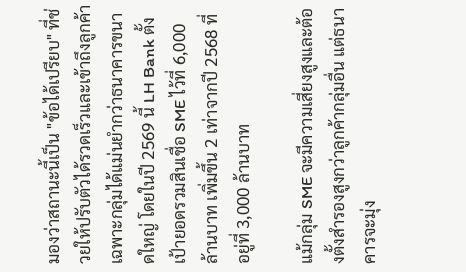มองว่าสถานะนี้เป็น "ข้อได้เปรียบ" ที่ช่วยให้ปรับตัวได้รวดเร็วและเข้าถึงลูกค้าเฉพาะกลุ่มได้แม่นยำกว่าธนาคารขนาดใหญ่ โดยในปี 2569 นี้ LH Bank ตั้งเป้ายอดรวมสินเชื่อ SME ไว้ที่ 6,000 ล้านบาท เพิ่มขึ้น 2 เท่าจากปี 2568 ที่อยู่ที่ 3,000 ล้านบาท

แม้กลุ่ม SME จะมีความเสี่ยงสูงและต้องตั้งสำรองสูงกว่าลูกค้ากลุ่มอื่น แต่ธนาคารจะมุ่ง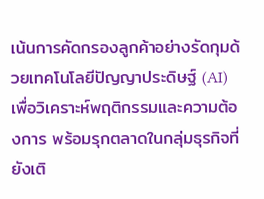เน้นการคัดกรองลูกค้าอย่างรัดกุมด้วยเทคโนโลยีปัญญาประดิษฐ์ (AI) เพื่อวิเคราะห์พฤติกรรมและความต้องการ พร้อมรุกตลาดในกลุ่มธุรกิจที่ยังเติ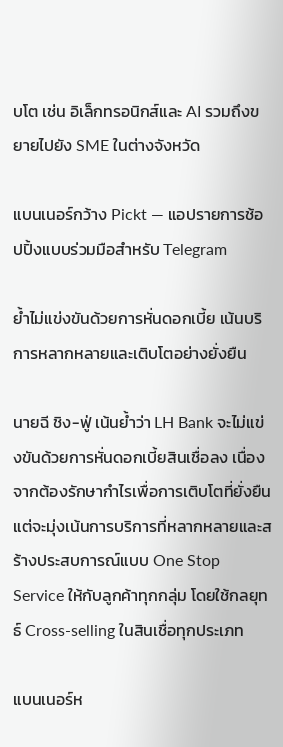บโต เช่น อิเล็กทรอนิกส์และ AI รวมถึงขยายไปยัง SME ในต่างจังหวัด

แบนเนอร์กว้าง Pickt — แอปรายการช้อปปิ้งแบบร่วมมือสำหรับ Telegram

ย้ำไม่แข่งขันด้วยการหั่นดอกเบี้ย เน้นบริการหลากหลายและเติบโตอย่างยั่งยืน

นายฉี ชิง-ฟู่ เน้นย้ำว่า LH Bank จะไม่แข่งขันด้วยการหั่นดอกเบี้ยสินเชื่อลง เนื่องจากต้องรักษากำไรเพื่อการเติบโตที่ยั่งยืน แต่จะมุ่งเน้นการบริการที่หลากหลายและสร้างประสบการณ์แบบ One Stop Service ให้กับลูกค้าทุกกลุ่ม โดยใช้กลยุทธ์ Cross-selling ในสินเชื่อทุกประเภท

แบนเนอร์ห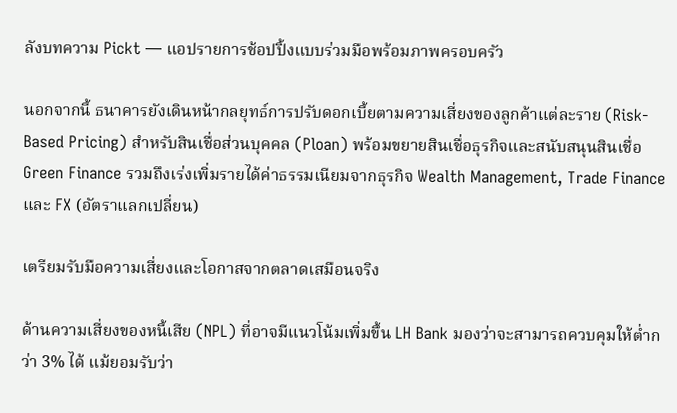ลังบทความ Pickt — แอปรายการช้อปปิ้งแบบร่วมมือพร้อมภาพครอบครัว

นอกจากนี้ ธนาคารยังเดินหน้ากลยุทธ์การปรับดอกเบี้ยตามความเสี่ยงของลูกค้าแต่ละราย (Risk-Based Pricing) สำหรับสินเชื่อส่วนบุคคล (Ploan) พร้อมขยายสินเชื่อธุรกิจและสนับสนุนสินเชื่อ Green Finance รวมถึงเร่งเพิ่มรายได้ค่าธรรมเนียมจากธุรกิจ Wealth Management, Trade Finance และ FX (อัตราแลกเปลี่ยน)

เตรียมรับมือความเสี่ยงและโอกาสจากตลาดเสมือนจริง

ด้านความเสี่ยงของหนี้เสีย (NPL) ที่อาจมีแนวโน้มเพิ่มขึ้น LH Bank มองว่าจะสามารถควบคุมให้ต่ำกว่า 3% ได้ แม้ยอมรับว่า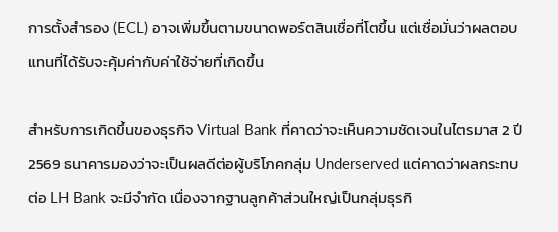การตั้งสำรอง (ECL) อาจเพิ่มขึ้นตามขนาดพอร์ตสินเชื่อที่โตขึ้น แต่เชื่อมั่นว่าผลตอบแทนที่ได้รับจะคุ้มค่ากับค่าใช้จ่ายที่เกิดขึ้น

สำหรับการเกิดขึ้นของธุรกิจ Virtual Bank ที่คาดว่าจะเห็นความชัดเจนในไตรมาส 2 ปี 2569 ธนาคารมองว่าจะเป็นผลดีต่อผู้บริโภคกลุ่ม Underserved แต่คาดว่าผลกระทบต่อ LH Bank จะมีจำกัด เนื่องจากฐานลูกค้าส่วนใหญ่เป็นกลุ่มธุรกิ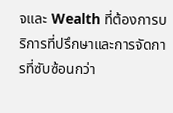จและ Wealth ที่ต้องการบริการที่ปรึกษาและการจัดการที่ซับซ้อนกว่า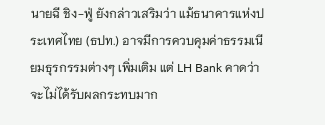นายฉี ชิง-ฟู่ ยังกล่าวเสริมว่า แม้ธนาคารแห่งประเทศไทย (ธปท.) อาจมีการควบคุมค่าธรรมเนียมธุรกรรมต่างๆ เพิ่มเติม แต่ LH Bank คาดว่าจะไม่ได้รับผลกระทบมาก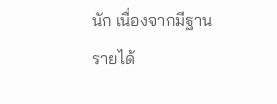นัก เนื่องจากมีฐานรายได้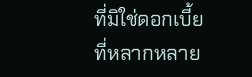ที่มิใช่ดอกเบี้ยที่หลากหลาย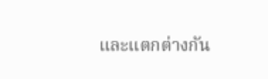และแตกต่างกัน